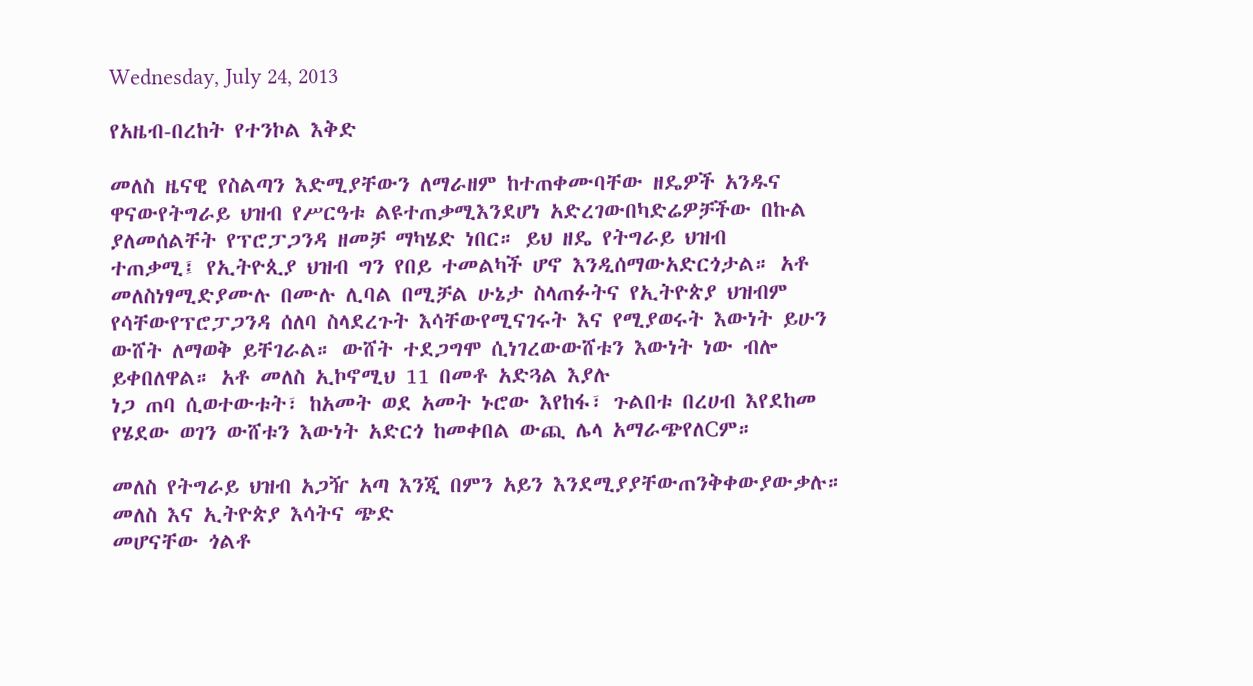Wednesday, July 24, 2013

የአዜብ-በረከት የተንኮል እቅድ

መለስ ዜናዊ የስልጣን እድሚያቸውን ለማራዘም ከተጠቀሙባቸው ዘዴዎች አንዱና ዋናውየትግራይ ህዝብ የሥርዓቱ ልዩተጠቃሚእንደሆነ አድረገውበካድሬዎቻችው በኩል ያለመሰልቸት የፕሮፓጋንዳ ዘመቻ ማካሄድ ነበር። ይህ ዘዴ የትግራይ ህዝብ
ተጠቃሚ፤ የኢትዮጲያ ህዝብ ግን የበይ ተመልካች ሆኖ እንዲሰማውአድርጎታል። አቶ መለስነፃሚድያሙሉ በሙሉ ሊባል በሚቻል ሁኔታ ስላጠፉትና የኢትዮጵያ ህዝብም የሳቸውየፕሮፓጋንዳ ሰለባ ስላደረጉት እሳቸውየሚናገሩት እና የሚያወሩት እውነት ይሁን ውሸት ለማወቅ ይቸገራል። ውሸት ተደጋግሞ ሲነገረውውሸቱን እውነት ነው ብሎ ይቀበለዋል። አቶ መለስ ኢኮኖሚህ 11 በመቶ አድጓል እያሉ
ነጋ ጠባ ሲወተውቱት፣ ከአመት ወደ አመት ኑሮው እየከፋ፣ ጉልበቱ በረሀብ እየደከመ የሄደው ወገን ውሸቱን እውነት አድርጎ ከመቀበል ውጪ ሌላ አማራጭየለCም።

መለስ የትግራይ ህዝብ አጋዥ አጣ እንጂ በምን አይን እንደሚያያቸውጠንቅቀውያውቃሉ። መለስ እና ኢትዮጵያ እሳትና ጭድ
መሆናቸው ጎልቶ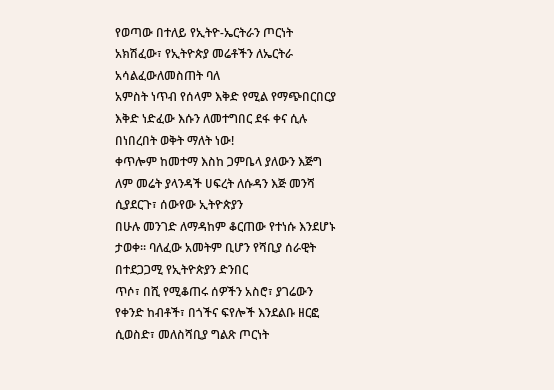የወጣው በተለይ የኢትዮ-ኤርትራን ጦርነት አክሽፈው፣ የኢትዮጵያ መሬቶችን ለኤርትራ አሳልፈውለመስጠት ባለ
አምስት ነጥብ የሰላም እቅድ የሚል የማጭበርበርያ እቅድ ነድፈው እሱን ለመተግበር ደፋ ቀና ሲሉ በነበረበት ወቅት ማለት ነው!
ቀጥሎም ከመተማ እስከ ጋምቤላ ያለውን እጅግ ለም መሬት ያላንዳች ሀፍረት ለሱዳን እጅ መንሻ ሲያደርጉ፣ ሰውየው ኢትዮጵያን
በሁሉ መንገድ ለማዳከም ቆርጠው የተነሱ እንደሆኑ ታወቀ። ባለፈው አመትም ቢሆን የሻቢያ ሰራዊት በተደጋጋሚ የኢትዮጵያን ድንበር
ጥሶ፣ በሺ የሚቆጠሩ ሰዎችን አስሮ፣ ያገሬውን የቀንድ ከብቶች፣ በጎችና ፍየሎች እንደልቡ ዘርፎ ሲወስድ፣ መለስሻቢያ ግልጽ ጦርነት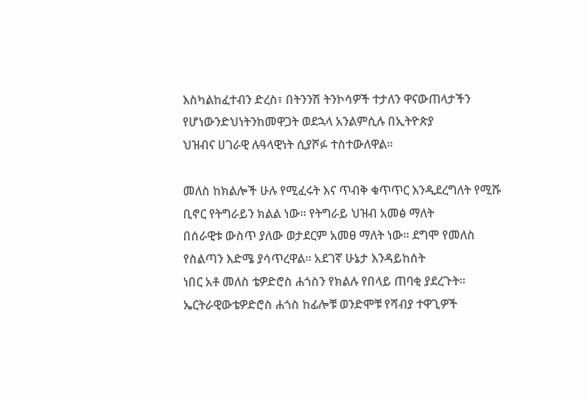እስካልከፈተብን ድረስ፣ በትንንሽ ትንኮሳዎች ተታለን ዋናውጠላታችን የሆነውንድህነትንከመዋጋት ወደኋላ አንልምሲሉ በኢትዮጵያ
ህዝብና ሀገራዊ ሉዓላዊነት ሲያሾፉ ተስተውለዋል።

መለስ ከክልሎች ሁሉ የሚፈሩት እና ጥብቅ ቁጥጥር እንዲደረግለት የሚሹ ቢኖር የትግራይን ክልል ነው። የትግራይ ህዝብ አመፅ ማለት
በሰራዊቱ ውስጥ ያለው ወታደርም አመፀ ማለት ነው። ደግሞ የመለስ የስልጣን እድሜ ያሳጥረዋል። አደገኛ ሁኔታ እንዳይከሰት
ነበር አቶ መለስ ቴዎድሮስ ሐጎስን የክልሉ የበላይ ጠባቂ ያደረጉት። ኤርትራዊውቴዎድሮስ ሐጎስ ከፊሎቹ ወንድሞቹ የሻብያ ተዋጊዎች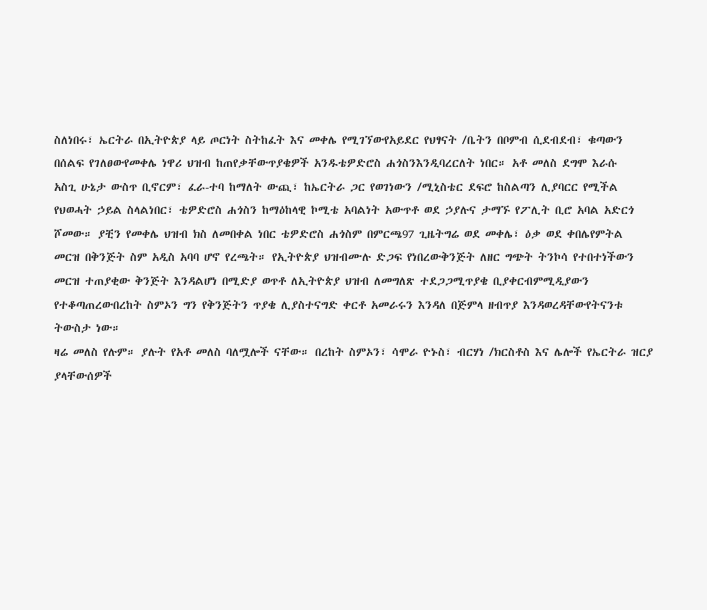ስለነበሩ፣ ኤርትራ በኢትዮጵያ ላይ ጦርነት ስትከፈት እና መቀሌ የሚገኘውየአይደር የህፃናት /ቤትን በቦምብ ሲደብደብ፣ ቁጣውን
በሰልፍ የገለፀውየመቀሌ ነዋሪ ህዝብ ከጠየቃቸውጥያቄዎች አንዱቴዎድሮስ ሐጎስንእንዲባረርለት ነበር። አቶ መለስ ደግሞ እራሱ
አስጊ ሁኔታ ውስጥ ቢኖርም፣ ፈራ-ተባ ከማለት ውጪ፣ ከኤርትራ ጋር የወገነውን /ሚኒስቴር ደፍሮ ከስልጣን ሊያባርር የሚችል
የህወሓት ኃይል ስላልነበር፣ ቴዎድሮስ ሐጎስን ከማዕከላዊ ኮሚቴ አባልነት አውጥቶ ወደ ኃያሉና ታማኙ የፖሊት ቢሮ አባል አድርጎ
ሾመው። ያቺን የመቀሌ ህዝብ ክስ ለመበቀል ነበር ቴዎድሮስ ሐጎስም በምርጫ97 ጊዜትግሬ ወደ መቀሌ፣ ዕቃ ወደ ቀበሌየምትል
መርዝ በቅንጅት ስም አዲስ አባባ ሆኖ የረጫት። የኢትዮጵያ ህዝብሙሉ ድጋፍ የነበረውቅንጅት ለዘር ግጭት ትንኮሳ የተበተነችውን
መርዝ ተጠያቂው ቅንጅት እንዳልሆነ በሚድያ ወጥቶ ለኢትዮጵያ ህዝብ ለመግለጽ ተደጋጋሚጥያቄ ቢያቀርብምሚዲያውን
የተቆጣጠረውበረከት ስምኦን ግን የቅንጅትን ጥያቄ ሊያስተናግድ ቀርቶ አመራሩን እንዳለ በጅምላ ዘብጥያ እንዳወረዳቸውየትናንቱ
ትውስታ ነው።
ዛሬ መለስ የሉም። ያሉት የአቶ መለስ ባለሟሎች ናቸው። በረከት ስምኦን፣ ሳሞራ ዮኑስ፣ ብርሃነ /ክርስቶስ እና ሌሎች የኤርትራ ዝርያ
ያላቸውሰዎች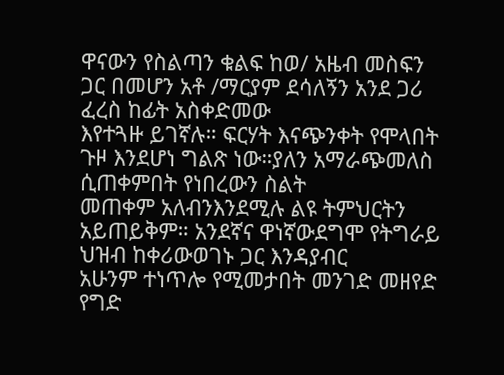ዋናውን የስልጣን ቁልፍ ከወ/ አዜብ መስፍን ጋር በመሆን አቶ /ማርያም ደሳለኝን አንደ ጋሪ ፈረስ ከፊት አስቀድመው
እየተጓዙ ይገኛሉ። ፍርሃት እናጭንቀት የሞላበት ጉዞ እንደሆነ ግልጽ ነው።ያለን አማራጭመለስ ሲጠቀምበት የነበረውን ስልት
መጠቀም አለብንእንደሚሉ ልዩ ትምህርትን አይጠይቅም። አንደኛና ዋነኛውደግሞ የትግራይ ህዝብ ከቀሪውወገኑ ጋር እንዳያብር
አሁንም ተነጥሎ የሚመታበት መንገድ መዘየድ የግድ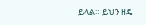ይላል። ይህን ዘዴ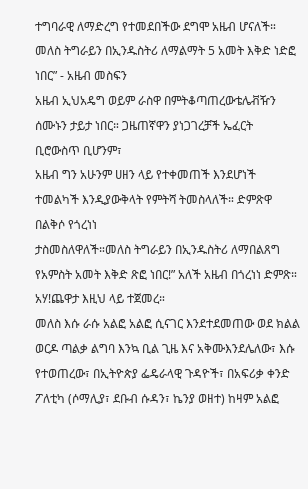ተግባራዊ ለማድረግ የተመደበችው ደግሞ አዜብ ሆናለች።
መለስ ትግራይን በኢንዱስትሪ ለማልማት 5 አመት እቅድ ነድፎ ነበር” - አዜብ መስፍን
አዜብ ኢህአዴግ ወይም ራስዋ በምትቆጣጠረውቴሌቭዥን ሰሙኑን ታይታ ነበር። ጋዜጠኛዋን ያነጋገረቻች ኤፈርት ቢሮውስጥ ቢሆንም፣
አዜብ ግን አሁንም ሀዘን ላይ የተቀመጠች እንደሆነች ተመልካች እንዲያውቅላት የምትሻ ትመስላለች። ድምጽዋ በልቅሶ የጎረነነ
ታስመስለዋለች።መለስ ትግራይን በኢንዱስትሪ ለማበልጸግ የአምስት አመት እቅድ ጽፎ ነበር!” አለች አዜብ በጎረነነ ድምጽ።
አሃ!ጨዋታ እዚህ ላይ ተጀመረ።
መለስ እሱ ራሱ አልፎ አልፎ ሲናገር እንደተደመጠው ወደ ክልል ወርዶ ጣልቃ ልግባ እንኳ ቢል ጊዜ እና አቅሙእንደሌለው፣ እሱ
የተወጠረው፣ በኢትዮጵያ ፌዴራላዊ ጉዳዮች፣ በአፍሪቃ ቀንድ ፖለቲካ (ሶማሊያ፣ ደቡብ ሱዳን፣ ኬንያ ወዘተ) ከዛም አልፎ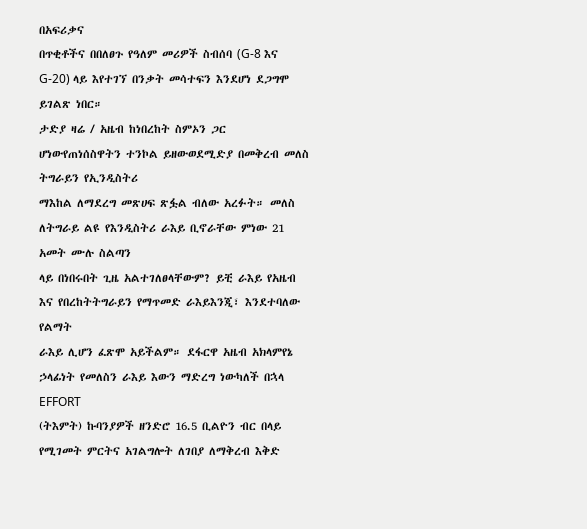በአፍሪቃና
በጥቂቶችና በበለፀጉ የዓለም መሪዎች ስብሰባ (G-8 እና G-20) ላይ እየተገኘ በንቃት መሳተፍን እንደሆነ ደጋግሞ ይገልጽ ነበር።
ታድያ ዛሬ / አዜብ ከነበረከት ስምኦን ጋር ሆነውየጠነሰስዋትን ተንኮል ይዘውወደሚድያ በመቅረብ መለስ ትግራይን የኢንዲስትሪ
ማእከል ለማደረግ መጽሀፍ ጽፏል ብለው አረፉት። መለስ ለትግራይ ልዩ የእንዲስትሪ ራእይ ቢኖራቸው ምነው 21 አመት ሙሉ ስልጣን
ላይ በነበሩበት ጊዜ አልተገለፀላቸውም? ይቺ ራእይ የአዜብ እና የበረከትትግራይን የማጥመድ ራእይእንጂ፣ እንደተባለው የልማት
ራእይ ሊሆን ፈጽሞ አይችልም። ደፋርዋ አዜብ አክላምየኔ ኃላፊነት የመለስን ራእይ እውን ማድረግ ነውካለች በኋላ EFFORT
(ትእምት) ኩባንያዎች ዘንድሮ 16.5 ቢልዮን ብር በላይ የሚገመት ምርትና አገልግሎት ለገበያ ለማቅረብ እቅድ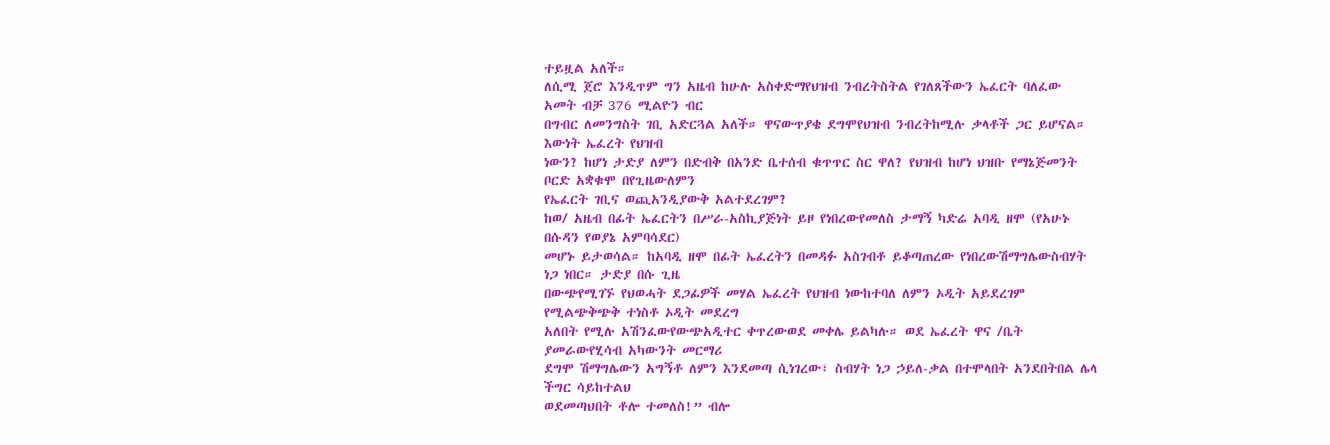ተይዟል አለች።
ለሲሚ ጀሮ እንዲጥም ግን አዜብ ከሁሉ አስቀድማየህዝብ ንብረትስትል የገለጸችውን ኤፈርት ባለፈው አመት ብቻ 376 ሚልዮን ብር
በግብር ለመንግስት ገቢ አድርጓል አለች። ዋናውጥያቄ ደግሞየህዝብ ንብረትከሚሉ ቃላቶች ጋር ይሆናል። እውነት ኤፈረት የህዝብ
ነውን? ከሆነ ታድያ ለምን በድብቅ በአንድ ቤተሰብ ቁጥጥር ስር ዋለ? የህዝብ ከሆነ ህዝቡ የማኔጅመንት ቦርድ አቋቁሞ በየጊዜውለምን
የኤፈርት ገቢና ወጪአንዲያውቅ አልተደረገም?
ከወ/ አዜብ በፊት ኤፈርትን በሥራ-አስኪያጅነት ይዞ የነበረውየመለስ ታማኝ ካድሬ አባዲ ዘሞ (የአሁኑ በሱዳን የወያኔ አምባሳደር)
መሆኑ ይታወሳል። ከአባዲ ዘሞ በፊት ኤፈረትን በመዳፉ አስገብቶ ይቆጣጠረው የነበረውሽማግሌውስብሃት ነጋ ነበር። ታድያ በሱ ጊዜ
በውጭየሚገኙ የህወሓት ደጋፊዎች መሃል ኤፈረት የህዝብ ነውከተባለ ለምን ኦዲት አይደረገም የሚልጭቅጭቅ ተነስቶ ኦዲት መደረግ
አለበት የሚሉ አሽንፈውየውጭአዲተር ቀጥረውወደ መቀሌ ይልካሉ። ወደ ኤፈረት ዋና /ቤት ያመራውየሂሳብ አካውንት መርማሪ
ደግሞ ሽማግሌውን አግኝቶ ለምን እንደመጣ ሲነገረው፣ ስብሃት ነጋ ኃይለ-ቃል በተሞላበት አንደበትበል ሌላ ችግር ሳይከተልህ
ወደመጣህበት ቶሎ ተመለስ!” ብሎ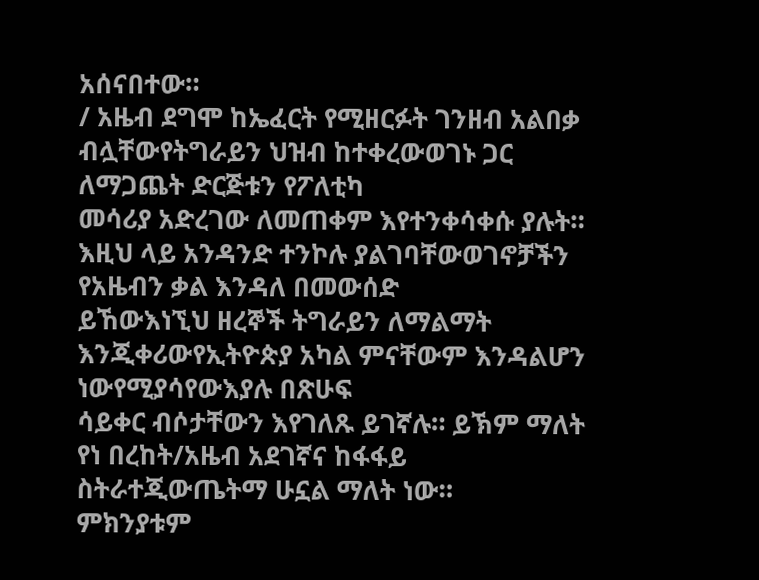አሰናበተው።
/ አዜብ ደግሞ ከኤፈርት የሚዘርፉት ገንዘብ አልበቃ ብሏቸውየትግራይን ህዝብ ከተቀረውወገኑ ጋር ለማጋጨት ድርጅቱን የፖለቲካ
መሳሪያ አድረገው ለመጠቀም እየተንቀሳቀሱ ያሉት። እዚህ ላይ አንዳንድ ተንኮሉ ያልገባቸውወገኖቻችን የአዜብን ቃል እንዳለ በመውሰድ
ይኸውእነኚህ ዘረኞች ትግራይን ለማልማት እንጂቀሪውየኢትዮጵያ አካል ምናቸውም እንዳልሆን ነውየሚያሳየውእያሉ በጽሁፍ
ሳይቀር ብሶታቸውን እየገለጹ ይገኛሉ። ይኽም ማለት የነ በረከት/አዜብ አደገኛና ከፋፋይ ስትራተጂውጤትማ ሁኗል ማለት ነው።
ምክንያቱም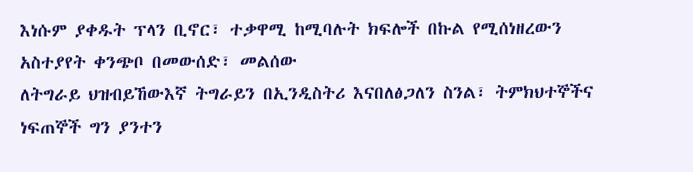እነሱም ያቀዱት ፕላን ቢኖር፣ ተቃዋሚ ከሚባሉት ክፍሎች በኩል የሚሰነዘረውን አስተያየት ቀንጭቦ በመውሰድ፣ መልሰው
ለትግራይ ህዝብይኸውእኛ ትግራይን በኢንዲስትሪ እናበለፅጋለን ስንል፣ ትምክህተኞችና ነፍጠኞች ግን ያንተን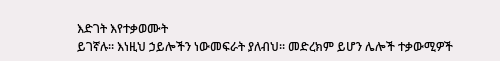እድገት እየተቃወሙት
ይገኛሉ። እነዚህ ኃይሎችን ነውመፍራት ያለብህ። መድረክም ይሆን ሌሎች ተቃውሚዎች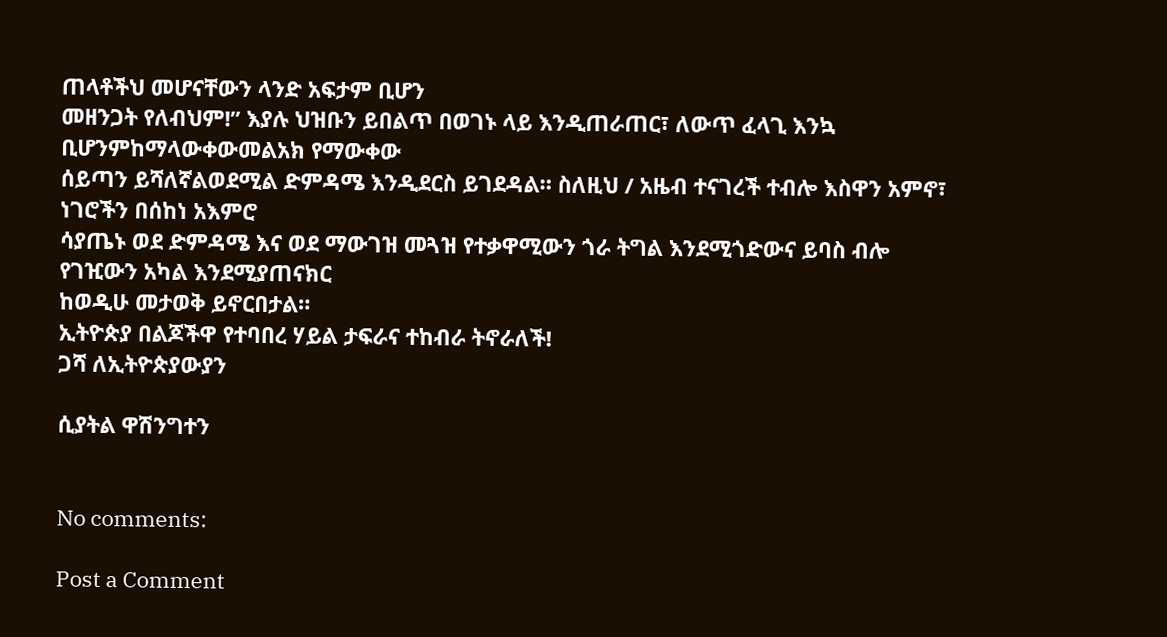ጠላቶችህ መሆናቸውን ላንድ አፍታም ቢሆን
መዘንጋት የለብህም!” እያሉ ህዝቡን ይበልጥ በወገኑ ላይ እንዲጠራጠር፣ ለውጥ ፈላጊ እንኳ ቢሆንምከማላውቀውመልአክ የማውቀው
ሰይጣን ይሻለኛልወደሚል ድምዳሜ እንዲደርስ ይገደዳል። ስለዚህ / አዜብ ተናገረች ተብሎ እስዋን አምኖ፣ ነገሮችን በሰከነ አእምሮ
ሳያጤኑ ወደ ድምዳሜ እና ወደ ማውገዝ መጓዝ የተቃዋሚውን ጎራ ትግል እንደሚጎድውና ይባስ ብሎ የገዢውን አካል እንደሚያጠናክር
ከወዲሁ መታወቅ ይኖርበታል።
ኢትዮጵያ በልጆችዋ የተባበረ ሃይል ታፍራና ተከብራ ትኖራለች!
ጋሻ ለኢትዮጵያውያን

ሲያትል ዋሽንግተን


No comments:

Post a Comment